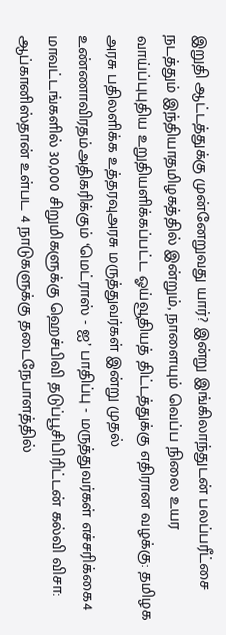இறுதி ஆட்டத்துக்கு முன்னேறுவது யார்? இன்று இங்கிலாந்துடன் பலப்பரீட்சை நடத்தும் இந்தியாதமிழகத்தில் இன்றும், நாளையும் வெப்ப நிலை உயர வாய்ப்புபுதிய உறுதியளிக்கப்பட்ட ஓய்வூதியத் திட்டத்துக்கு எதிரான வழக்கு: தமிழக அரசு பதிலளிக்க உத்தரவுஅரசு மருத்துவர்கள் இன்று முதல் உண்ணாவிரதம்அதிகரிக்கும் ‘மெட்ராஸ் - ஐ’ பாதிப்பு - மருத்துவர்கள் எச்சரிக்கை4 மாவட்டங்களில் 30,000 சிறுமிகளுக்கு ஹெச்பிவி தடுப்பூசிபிரிட்டன் கல்வி விசா: ஆப்கானிஸ்தான் உள்பட 4 நாடுகளுக்கு தடைநேபாளத்தில்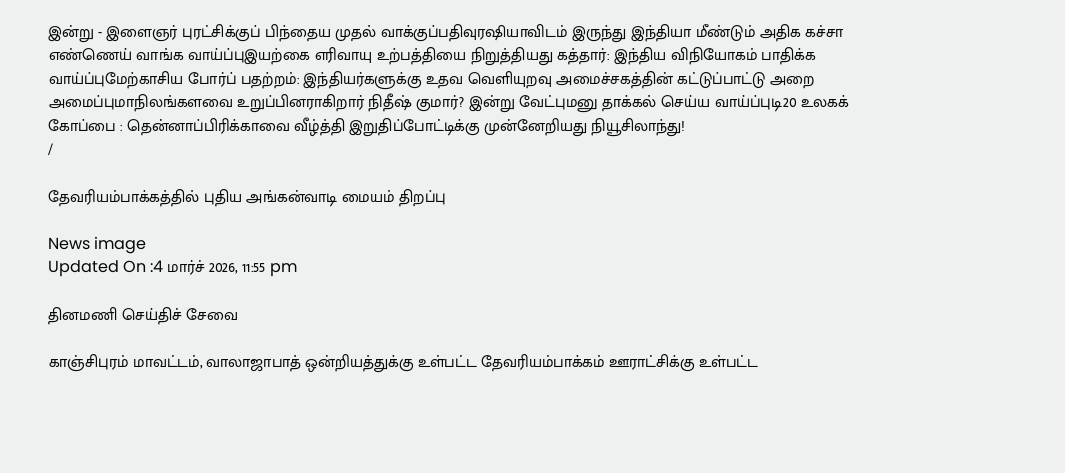இன்று - இளைஞர் புரட்சிக்குப் பிந்தைய முதல் வாக்குப்பதிவுரஷியாவிடம் இருந்து இந்தியா மீண்டும் அதிக கச்சா எண்ணெய் வாங்க வாய்ப்புஇயற்கை எரிவாயு உற்பத்தியை நிறுத்தியது கத்தார்: இந்திய விநியோகம் பாதிக்க வாய்ப்புமேற்காசிய போர்ப் பதற்றம்: இந்தியர்களுக்கு உதவ வெளியுறவு அமைச்சகத்தின் கட்டுப்பாட்டு அறை அமைப்புமாநிலங்களவை உறுப்பினராகிறார் நிதீஷ் குமார்? இன்று வேட்புமனு தாக்கல் செய்ய வாய்ப்புடி20 உலகக் கோப்பை : தென்னாப்பிரிக்காவை வீழ்த்தி இறுதிப்போட்டிக்கு முன்னேறியது நியூசிலாந்து!
/

தேவரியம்பாக்கத்தில் புதிய அங்கன்வாடி மையம் திறப்பு

News image
Updated On :4 மார்ச் 2026, 11:55 pm

தினமணி செய்திச் சேவை

காஞ்சிபுரம் மாவட்டம், வாலாஜாபாத் ஒன்றியத்துக்கு உள்பட்ட தேவரியம்பாக்கம் ஊராட்சிக்கு உள்பட்ட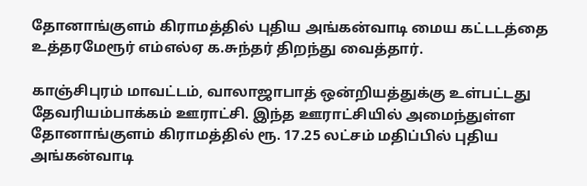தோனாங்குளம் கிராமத்தில் புதிய அங்கன்வாடி மைய கட்டடத்தை உத்தரமேரூர் எம்எல்ஏ க.சுந்தர் திறந்து வைத்தார்.

காஞ்சிபுரம் மாவட்டம், வாலாஜாபாத் ஒன்றியத்துக்கு உள்பட்டது தேவரியம்பாக்கம் ஊராட்சி. இந்த ஊராட்சியில் அமைந்துள்ள தோனாங்குளம் கிராமத்தில் ரூ. 17.25 லட்சம் மதிப்பில் புதிய அங்கன்வாடி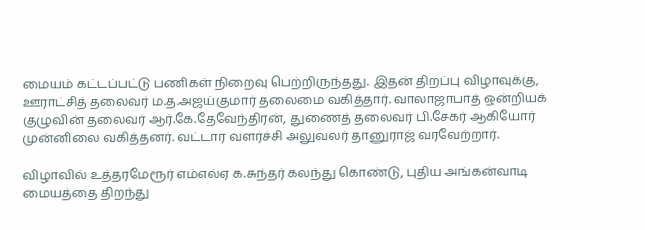மையம் கட்டப்பட்டு பணிகள் நிறைவு பெற்றிருந்தது. இதன் திறப்பு விழாவுக்கு, ஊராட்சித் தலைவர் ம.த.அஜய்குமார் தலைமை வகித்தார். வாலாஜாபாத் ஒன்றியக் குழுவின் தலைவர் ஆர்.கே.தேவேந்திரன், துணைத் தலைவர் பி.சேகர் ஆகியோர் முன்னிலை வகித்தனர். வட்டார வளர்ச்சி அலுவலர் தானுராஜ் வரவேற்றார்.

விழாவில் உத்தரமேரூர் எம்எல்ஏ க.சுந்தர் கலந்து கொண்டு, புதிய அங்கன்வாடி மையத்தை திறந்து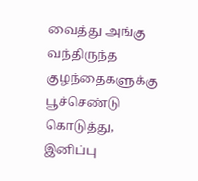வைத்து அங்கு வந்திருந்த குழந்தைகளுக்கு பூச்செண்டு கொடுத்து, இனிப்பு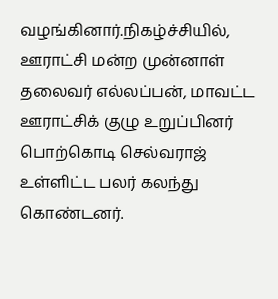வழங்கினார்.நிகழ்ச்சியில், ஊராட்சி மன்ற முன்னாள் தலைவர் எல்லப்பன், மாவட்ட ஊராட்சிக் குழு உறுப்பினர் பொற்கொடி செல்வராஜ் உள்ளிட்ட பலர் கலந்து கொண்டனர்.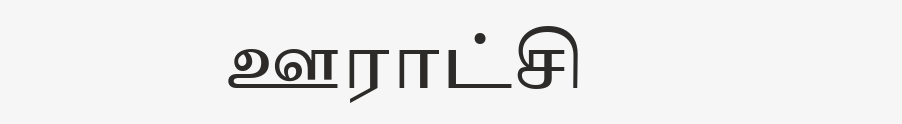ஊராட்சி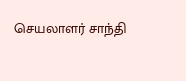செயலாளர் சாந்தி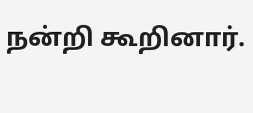நன்றி கூறினார்.